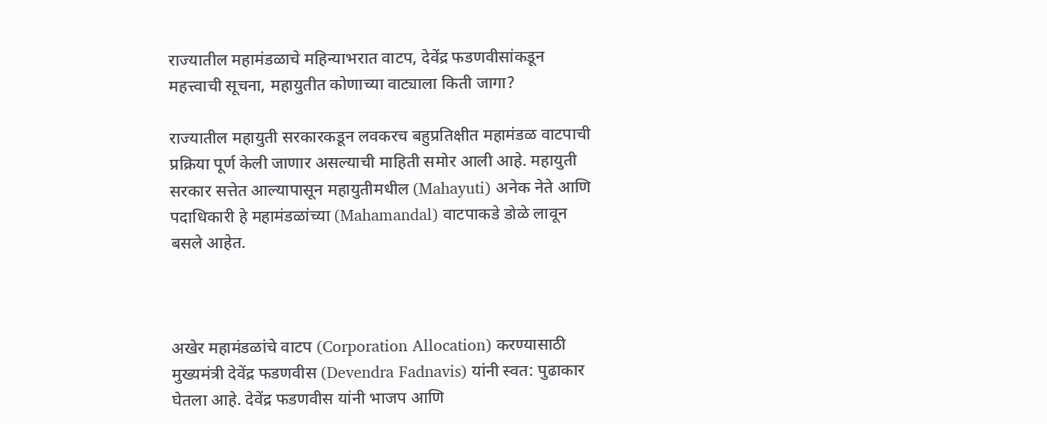राज्यातील महामंडळाचे महिन्याभरात वाटप, देवेंद्र फडणवीसांकडून महत्त्वाची सूचना, महायुतीत कोणाच्या वाट्याला किती जागा?

राज्यातील महायुती सरकारकडून लवकरच बहुप्रतिक्षीत महामंडळ वाटपाची प्रक्रिया पूर्ण केली जाणार असल्याची माहिती समोर आली आहे. महायुती सरकार सत्तेत आल्यापासून महायुतीमधील (Mahayuti) अनेक नेते आणि पदाधिकारी हे महामंडळांच्या (Mahamandal) वाटपाकडे डोळे लावून बसले आहेत.



अखेर महामंडळांचे वाटप (Corporation Allocation) करण्यासाठी मुख्यमंत्री देवेंद्र फडणवीस (Devendra Fadnavis) यांनी स्वत: पुढाकार घेतला आहे. देवेंद्र फडणवीस यांनी भाजप आणि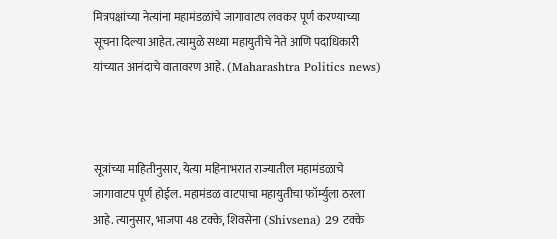मित्रपक्षांच्या नेत्यांना महामंडळांचे जागावाटप लवकर पूर्ण करण्याच्या सूचना दिल्या आहेत. त्यामुळे सध्या महायुतीचे नेते आणि पदाधिकारी यांच्यात आनंदाचे वातावरण आहे. (Maharashtra Politics news)



सूत्रांच्या माहितीनुसार, येत्या महिनाभरात राज्यातील महामंडळाचे जागावाटप पूर्ण होईल. महामंडळ वाटपाचा महायुतीचा फॉर्म्युला ठरला आहे. त्यानुसार, भाजपा 48 टक्के, शिवसेना (Shivsena) 29 टक्के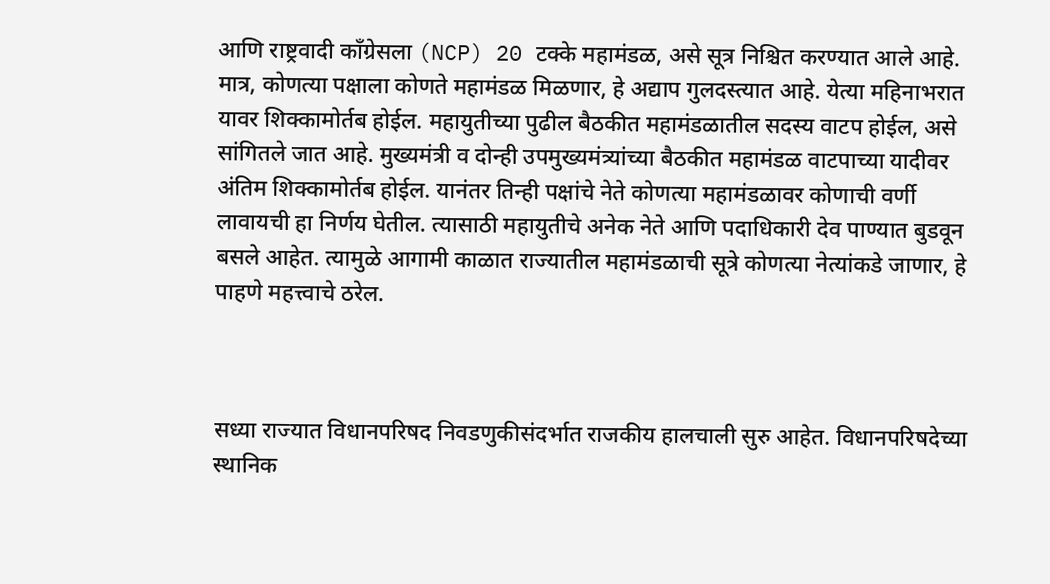आणि राष्ट्रवादी काँग्रेसला (NCP) 20 टक्के महामंडळ, असे सूत्र निश्चित करण्यात आले आहे. मात्र, कोणत्या पक्षाला कोणते महामंडळ मिळणार, हे अद्याप गुलदस्त्यात आहे. येत्या महिनाभरात यावर शिक्कामोर्तब होईल. महायुतीच्या पुढील बैठकीत महामंडळातील सदस्य वाटप होईल, असे सांगितले जात आहे. मुख्यमंत्री व दोन्ही उपमुख्यमंत्र्यांच्या बैठकीत महामंडळ वाटपाच्या यादीवर अंतिम शिक्कामोर्तब होईल. यानंतर तिन्ही पक्षांचे नेते कोणत्या महामंडळावर कोणाची वर्णी लावायची हा निर्णय घेतील. त्यासाठी महायुतीचे अनेक नेते आणि पदाधिकारी देव पाण्यात बुडवून बसले आहेत. त्यामुळे आगामी काळात राज्यातील महामंडळाची सूत्रे कोणत्या नेत्यांकडे जाणार, हे पाहणे महत्त्वाचे ठरेल.



सध्या राज्यात विधानपरिषद निवडणुकीसंदर्भात राजकीय हालचाली सुरु आहेत. विधानपरिषदेच्या स्थानिक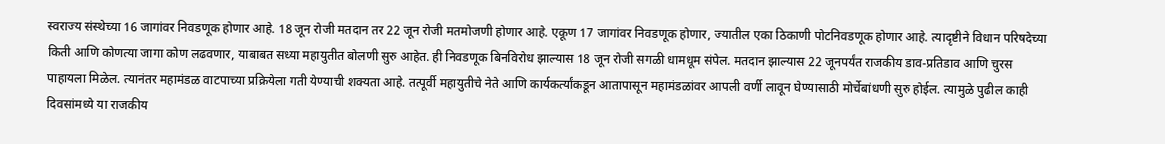स्वराज्य संस्थेच्या 16 जागांवर निवडणूक होणार आहे. 18 जून रोजी मतदान तर 22 जून रोजी मतमोजणी होणार आहे. एकूण 17 जागांवर निवडणूक होणार, ज्यातील एका ठिकाणी पोटनिवडणूक होणार आहे. त्यादृष्टीने विधान परिषदेच्या किती आणि कोणत्या जागा कोण लढवणार, याबाबत सध्या महायुतीत बोलणी सुरु आहेत. ही निवडणूक बिनविरोध झाल्यास 18 जून रोजी सगळी धामधूम संपेल. मतदान झाल्यास 22 जूनपर्यंत राजकीय डाव-प्रतिडाव आणि चुरस पाहायला मिळेल. त्यानंतर महामंडळ वाटपाच्या प्रक्रियेला गती येण्याची शक्यता आहे. तत्पूर्वी महायुतीचे नेते आणि कार्यकर्त्यांकडून आतापासून महामंडळांवर आपली वर्णी लावून घेण्यासाठी मोर्चेबांधणी सुरु होईल. त्यामुळे पुढील काही दिवसांमध्ये या राजकीय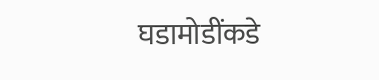घडामोडींकडे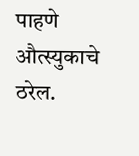पाहणे औत्स्युकाचे ठरेल.